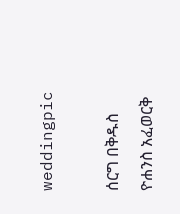weddingpic

ሰርግ በቅዱስ ዮሐንስ አፈወርቅ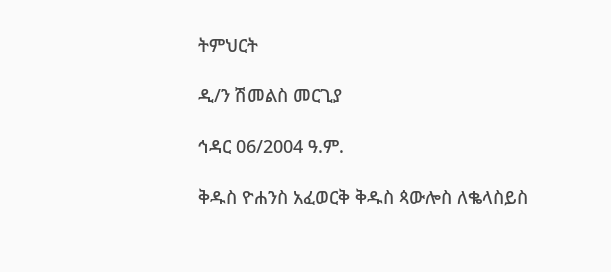ትምህርት

ዲ/ን ሽመልስ መርጊያ

ኅዳር 06/2004 ዓ.ም.

ቅዱስ ዮሐንስ አፈወርቅ ቅዱስ ጳውሎስ ለቈላስይስ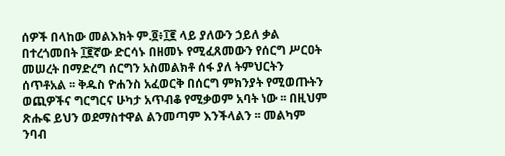ሰዎች በላከው መልእክት ም.፬፥፲፪ ላይ ያለውን ኃይለ ቃል በተረጎመበት ፲፪ኛው ድርሳኑ በዘመኑ የሚፈጸመውን የሰርግ ሥርዐት መሠረት በማድረግ ሰርግን አስመልክቶ ሰፋ ያለ ትምህርትን ሰጥቶአል ፡፡ ቅዱስ ዮሐንስ አፈወርቅ በሰርግ ምክንያት የሚወጡትን ወጪዎችና ግርግርና ሁካታ አጥብቆ የሚቃወም አባት ነው ፡፡ በዚህም ጽሑፍ ይህን ወደማስተዋል ልንመጣም እንችላልን ፡፡ መልካም ንባብ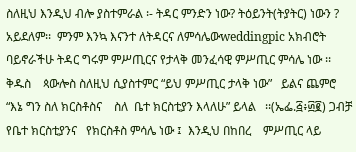ስለዚህ እንዲህ ብሎ ያስተምራል ፡- ትዳር ምንድን ነው? ትዕይንት(ትያትር) ነውን ? አይደለም፡፡  ምንም እንኳ እናንተ ለትዳርና ለምሳሌውweddingpic አክብሮት ባይኖራችሁ ትዳር ግሩም ምሥጢርና የታላቅ መንፈሳዊ ምሥጢር ምሳሌ ነው ፡፡ ቅዱስ    ጳውሎስ ስለዚህ ሲያስተምር “ይህ ምሥጢር ታላቅ ነው”   ይልና ጨምሮ “እኔ ግን ስለ ክርስቶስና    ስለ  ቤተ ክርስቲያን እላለሁ” ይላል   ፡፡(ኤፌ.፭፥፴፪) ጋብቻ የቤተ ክርስቲያንና   የክርስቶስ ምሳሌ ነው ፤  እንዲህ በከበረ    ምሥጢር ላይ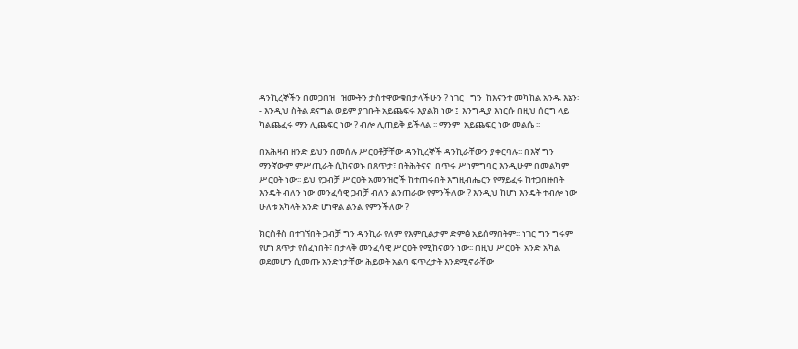ዳንኪረኞችን በመጋበዝ   ዝሙትን ታስተዋውቁበታላችሁን ? ነገር   ግን  ከእናንተ መካከል አንዱ እኔን፡- እንዲህ ስትል ደናግል ወይም ያገቡት አይጨፍሩ እያልክ ነው ፤  እንግዲያ እነርሱ በዚህ ሰርግ ላይ ካልጨፈሩ ማን ሊጨፍር ነው ? ብሎ ሊጠይቅ ይችላል ፡፡ ማንም  አይጨፍር ነው መልሴ ፡፡

በአሕዛብ ዘንድ ይህን በመሰሉ ሥርዐቶቻቸው ዳንኪረኞች ዳንኪራቸውን ያቀርባሉ፡፡ በእኛ ግን ማንኛውም ምሥጢራት ሲከናወኑ በጸጥታ፣ በትሕትናና  በጥሩ ሥነምግባር እንዲሁም በመልካም ሥርዐት ነው፡፡ ይህ የጋብቻ ሥርዐት አመንዝሮች ከተጠሩበት እግዚብሔርን የማይፈሩ ከተጋበዙበት እንዴት ብለን ነው መንፈሳዊ ጋብቻ ብለን ልንጠራው የምንችለው ? እንዲህ ከሆነ እንዴት ተብሎ ነው ሁለቱ አካላት አንድ ሆነዋል ልንል የምንችለው ?

ክርስቶስ በተገኘበት ጋብቻ ግን ዳንኪራ የለም የእምቢልታም ድምፅ አይሰማበትም፡፡ ነገር ግን ግሩም የሆነ ጸጥታ የሰፈነበት፣ በታላቅ መንፈሳዊ ሥርዐት የሚከናወን ነው፡፡ በዚህ ሥርዐት  አንድ አካል ወደመሆን ሲመጡ አንድነታቸው ሕይወት አልባ ፍጥረታት እንደሚኖራቸው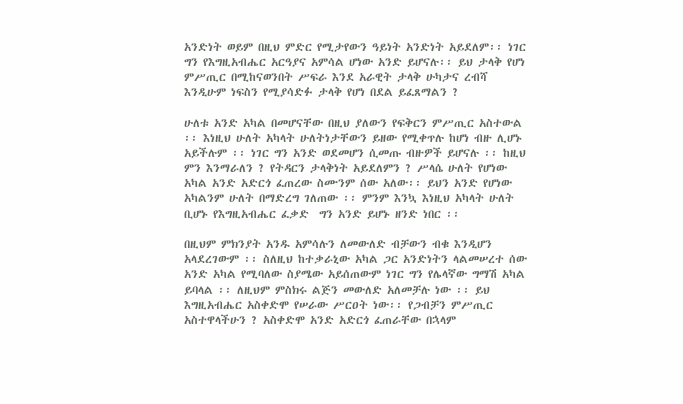አንድነት ወይም በዚህ ምድር የሚታየውን ዓይነት አንድነት አይደለም፡፡ ነገር ግን የእግዚአብሔር አርዓያና አምሳል ሆነው አንድ ይሆናሉ፡፡ ይህ ታላቅ የሆነ ምሥጢር በሚከናወንበት ሥፍራ እንደ አራዊት ታላቅ ሁካታና ረብሻ እንዲሁም ነፍስን የሚያሳድፉ ታላቅ የሆነ በደል ይፈጸማልን ?

ሁለቱ አንድ አካል በመሆናቸው በዚህ ያለውን የፍቅርን ምሥጢር አስተውል ፡፡ እነዚህ ሁለት አካላት ሁለትነታቸውን ይዘው የሚቀጥሉ ከሆነ ብዙ ሊሆኑ አይችሉም ፡፡ ነገር ግን አንድ ወደመሆን ሲመጡ ብዙዎች ይሆናሉ ፡፡ ከዚህ ምን እንማራለን ? የትዳርን ታላቅነት አይደለምን ? ሥላሴ ሁለት የሆነው አካል አንድ አድርጎ ፈጠረው ስሙንም ሰው አለው፡፡ ይህን አንድ የሆነው አካልንም ሁለት በማድረግ ገለጠው ፡፡ ምንም እንኳ እነዚህ አካላት ሁለት ቢሆኑ የእግዚአብሔር ፈቃድ  ግን አንድ ይሆኑ ዘንድ ነበር ፡፡

በዚህም ምክንያት አንዱ አምሳሉን ለመውለድ ብቻውን ብቁ እንዲሆን አላደረገውም ፡፡ ስለዚህ ከተቃራኒው አካል ጋር አንድነትን ላልመሠረተ ሰው አንድ አካል የሚባለው ስያሜው አይሰጠውም ነገር ግን የሌላኛው ግማሽ አካል ይባላል ፡፡ ለዚህም ምስክሩ ልጅን መውለድ አለመቻሉ ነው ፡፡ ይህ እግዚአብሔር አስቀድሞ የሠራው ሥርዐት ነው፡፡ የጋብቻን ምሥጢር አስተዋላችሁን ? አስቀድሞ አንድ አድርጎ ፈጠራቸው በኋላም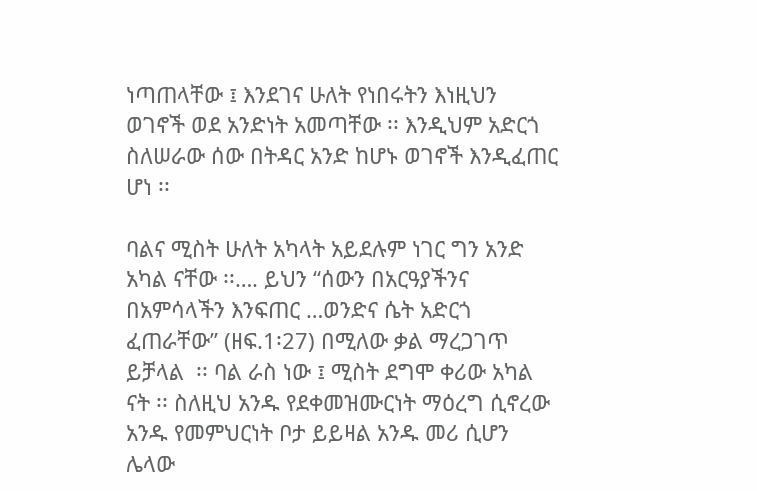ነጣጠላቸው ፤ እንደገና ሁለት የነበሩትን እነዚህን ወገኖች ወደ አንድነት አመጣቸው ፡፡ እንዲህም አድርጎ ስለሠራው ሰው በትዳር አንድ ከሆኑ ወገኖች እንዲፈጠር ሆነ ፡፡

ባልና ሚስት ሁለት አካላት አይደሉም ነገር ግን አንድ አካል ናቸው ፡፡…. ይህን “ሰውን በአርዓያችንና በአምሳላችን እንፍጠር …ወንድና ሴት አድርጎ ፈጠራቸው” (ዘፍ.1፡27) በሚለው ቃል ማረጋገጥ ይቻላል  ፡፡ ባል ራስ ነው ፤ ሚስት ደግሞ ቀሪው አካል ናት ፡፡ ስለዚህ አንዱ የደቀመዝሙርነት ማዕረግ ሲኖረው አንዱ የመምህርነት ቦታ ይይዛል አንዱ መሪ ሲሆን ሌላው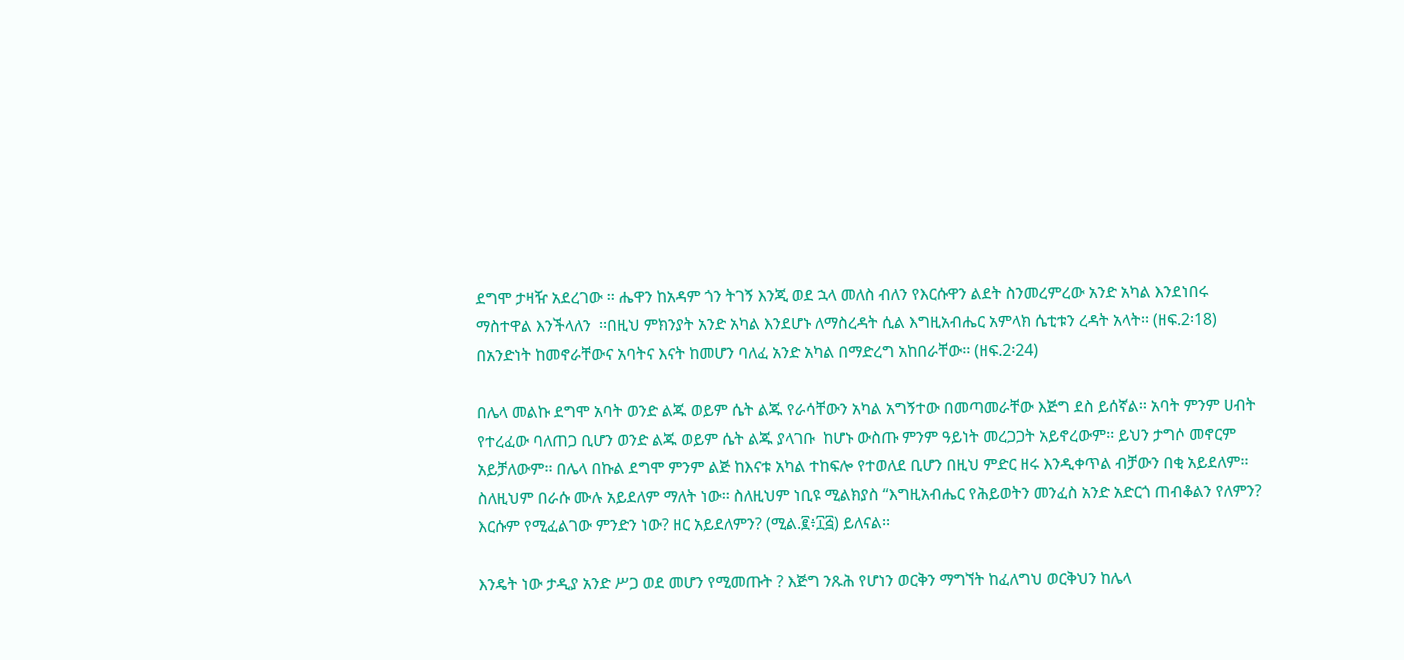ደግሞ ታዛዥ አደረገው ፡፡ ሔዋን ከአዳም ጎን ትገኝ እንጂ ወደ ኋላ መለስ ብለን የእርሱዋን ልደት ስንመረምረው አንድ አካል እንደነበሩ ማስተዋል እንችላለን  ፡፡በዚህ ምክንያት አንድ አካል እንደሆኑ ለማስረዳት ሲል እግዚአብሔር አምላክ ሴቲቱን ረዳት አላት፡፡ (ዘፍ.2፡18) በአንድነት ከመኖራቸውና አባትና እናት ከመሆን ባለፈ አንድ አካል በማድረግ አከበራቸው፡፡ (ዘፍ.2፡24)

በሌላ መልኩ ደግሞ አባት ወንድ ልጁ ወይም ሴት ልጁ የራሳቸውን አካል አግኝተው በመጣመራቸው እጅግ ደስ ይሰኛል፡፡ አባት ምንም ሀብት የተረፈው ባለጠጋ ቢሆን ወንድ ልጁ ወይም ሴት ልጁ ያላገቡ  ከሆኑ ውስጡ ምንም ዓይነት መረጋጋት አይኖረውም፡፡ ይህን ታግሶ መኖርም አይቻለውም፡፡ በሌላ በኩል ደግሞ ምንም ልጅ ከእናቱ አካል ተከፍሎ የተወለደ ቢሆን በዚህ ምድር ዘሩ እንዲቀጥል ብቻውን በቂ አይደለም፡፡ ስለዚህም በራሱ ሙሉ አይደለም ማለት ነው፡፡ ስለዚህም ነቢዩ ሚልክያስ “እግዚአብሔር የሕይወትን መንፈስ አንድ አድርጎ ጠብቆልን የለምን? እርሱም የሚፈልገው ምንድን ነው? ዘር አይደለምን? (ሚል.፪፥፲፭) ይለናል፡፡

እንዴት ነው ታዲያ አንድ ሥጋ ወደ መሆን የሚመጡት ? እጅግ ንጹሕ የሆነን ወርቅን ማግኘት ከፈለግህ ወርቅህን ከሌላ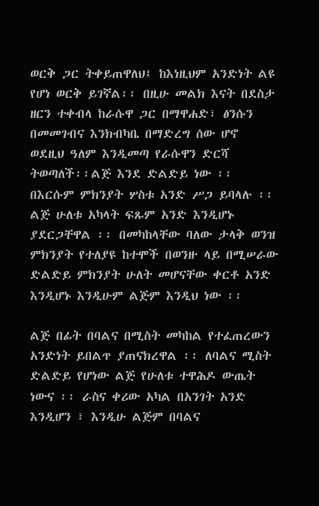ወርቅ ጋር ትቀይጠዋለህ፤ ከእነዚህም አንድነት ልዩ የሆነ ወርቅ ይገኛል፡፡ በዚሁ መልክ እናት በደስታ ዘርን ተቀብላ ከራሱዋ ጋር በማዋሐድ፣ ፅንሱን በመመገብና እንክብካቤ በማድረግ ሰው ሆኖ ወደዚህ ዓለም እንዲመጣ የራሱዋን ድርሻ ትወጣለች፡፡ልጅ እንደ ድልድይ ነው ፡፡ በእርሱም ምክንያት ሦስቱ አንድ ሥጋ ይባላሉ ፡፡ ልጅ ሁለቱ አካላት ፍጹም አንድ እንዲሆኑ ያደርጋቸዋል ፡፡ በመካከላቸው ባለው ታላቅ ወንዝ ምክንያት የተለያዩ ከተሞች በወንዙ ላይ በሚሠራው ድልድይ ምክንያት ሁለት መሆናቸው ቀርቶ አንድ እንዲሆኑ እንዲሁም ልጅም እንዲህ ነው ፡፡

ልጅ በፊት በባልና በሚስት መካከል የተፈጠረውን አንድነት ይበልጥ ያጠናክረዋል ፡፡ ለባልና ሚስት ድልድይ የሆነው ልጅ የሁለቱ ተዋሕዶ ውጤት ነውና ፡፡ ራስና ቀሪው አካል በአንገት አንድ እንዲሆን ፣ እንዲሁ ልጅም በባልና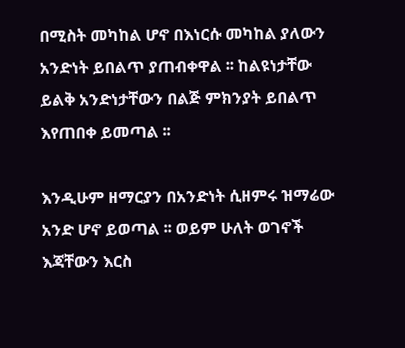በሚስት መካከል ሆኖ በእነርሱ መካከል ያለውን አንድነት ይበልጥ ያጠብቀዋል ፡፡ ከልዩነታቸው ይልቅ አንድነታቸውን በልጅ ምክንያት ይበልጥ እየጠበቀ ይመጣል ፡፡

እንዲሁም ዘማርያን በአንድነት ሲዘምሩ ዝማሬው አንድ ሆኖ ይወጣል ፡፡ ወይም ሁለት ወገኖች እጃቸውን እርስ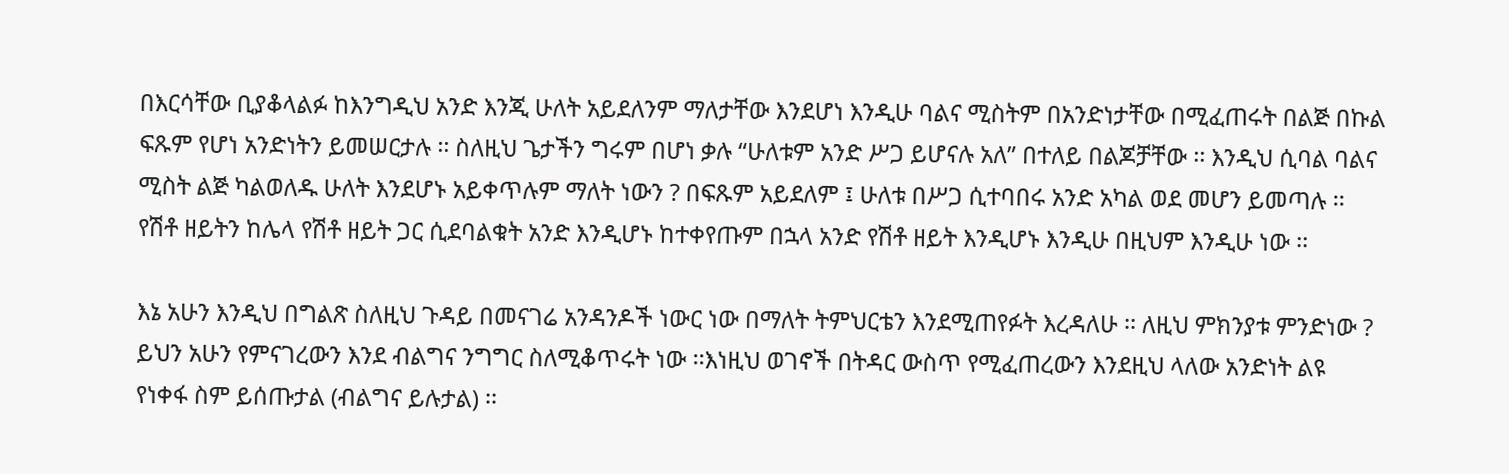በእርሳቸው ቢያቆላልፉ ከእንግዲህ አንድ እንጂ ሁለት አይደለንም ማለታቸው እንደሆነ እንዲሁ ባልና ሚስትም በአንድነታቸው በሚፈጠሩት በልጅ በኩል ፍጹም የሆነ አንድነትን ይመሠርታሉ ፡፡ ስለዚህ ጌታችን ግሩም በሆነ ቃሉ “ሁለቱም አንድ ሥጋ ይሆናሉ አለ” በተለይ በልጆቻቸው ፡፡ እንዲህ ሲባል ባልና ሚስት ልጅ ካልወለዱ ሁለት እንደሆኑ አይቀጥሉም ማለት ነውን ? በፍጹም አይደለም ፤ ሁለቱ በሥጋ ሲተባበሩ አንድ አካል ወደ መሆን ይመጣሉ ፡፡ የሽቶ ዘይትን ከሌላ የሽቶ ዘይት ጋር ሲደባልቁት አንድ እንዲሆኑ ከተቀየጡም በኋላ አንድ የሽቶ ዘይት እንዲሆኑ እንዲሁ በዚህም እንዲሁ ነው ፡፡

እኔ አሁን እንዲህ በግልጽ ስለዚህ ጉዳይ በመናገሬ አንዳንዶች ነውር ነው በማለት ትምህርቴን እንደሚጠየፉት እረዳለሁ ፡፡ ለዚህ ምክንያቱ ምንድነው ? ይህን አሁን የምናገረውን እንደ ብልግና ንግግር ስለሚቆጥሩት ነው ፡፡እነዚህ ወገኖች በትዳር ውስጥ የሚፈጠረውን እንደዚህ ላለው አንድነት ልዩ የነቀፋ ስም ይሰጡታል (ብልግና ይሉታል) ፡፡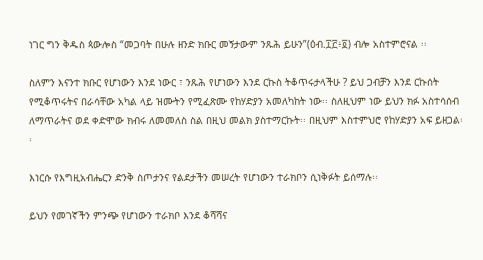ነገር ግን ቅዱስ ጳውሎስ “መጋባት በሁሉ ዘንድ ክቡር መኝታውም ንጹሕ ይሁን”(ዕብ.፲፫፥፬) ብሎ አስተምሮናል ፡፡

ስለምን እናንተ ክቡር የሆነውን እንደ ነውር ፣ ንጹሕ የሆነውን እንደ ርኩስ ትቆጥሩታላችሁ ? ይህ ጋብቻን እንደ ርኩሰት የሚቆጥሩትና በራሳቸው አካል ላይ ዝሙትን የሚፈጽሙ የከሃድያን አመለካከት ነው፡፡ ስለዚህም ነው ይህን ክፉ አስተሳሰብ ለማጥራትና ወደ ቀድሞው ክብሩ ለመመለስ ስል በዚህ መልክ ያስተማርኩት፡፡ በዚህም እስተምህሮ የከሃድያን አፍ ይዘጋል፡፡

እነርሱ የእግዚአብሔርን ድንቅ ስጦታንና የልደታችን መሠረት የሆነውን ተራክቦን ሲነቅፉት ይሰማሉ፡፡

ይህን የመገኛችን ምንጭ የሆነውን ተራክቦ እንደ ቆሻሻና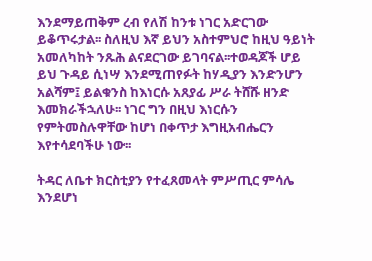እንደማይጠቅም ረብ የለሽ ከንቱ ነገር አድርገው ይቆጥሩታል፡፡ ስለዚህ እኛ ይህን አስተምህሮ ከዚህ ዓይነት አመለካከት ንጹሕ ልናደርገው ይገባናል፡፡ተወዳጆች ሆይ ይህ ጉዳይ ሲነሣ እንደሚጠየፉት ከሃዲያን እንድንሆን አልሻም፤ ይልቁንስ ከእነርሱ አጸያፊ ሥራ ትሸሹ ዘንድ እመክራችኋለሁ፡፡ ነገር ግን በዚህ እነርሱን የምትመስሉዋቸው ከሆነ በቀጥታ እግዚአብሔርን እየተሳደባችሁ ነው፡፡

ትዳር ለቤተ ክርስቲያን የተፈጸመላት ምሥጢር ምሳሌ እንደሆነ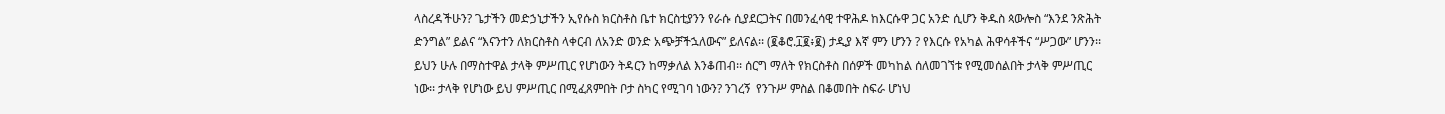ላስረዳችሁን? ጌታችን መድኃኒታችን ኢየሱስ ክርስቶስ ቤተ ክርስቲያንን የራሱ ሲያደርጋትና በመንፈሳዊ ተዋሕዶ ከእርሱዋ ጋር አንድ ሲሆን ቅዱስ ጳውሎስ “እንደ ንጽሕት ድንግል” ይልና “እናንተን ለክርስቶስ ላቀርብ ለአንድ ወንድ አጭቻችኋለውና” ይለናል፡፡ (፪ቆሮ.፲፪፥፪) ታዲያ እኛ ምን ሆንን ? የእርሱ የአካል ሕዋሳቶችና “ሥጋው” ሆንን፡፡ ይህን ሁሉ በማስተዋል ታላቅ ምሥጢር የሆነውን ትዳርን ከማቃለል እንቆጠብ፡፡ ሰርግ ማለት የክርስቶስ በሰዎች መካከል ሰለመገኘቱ የሚመሰልበት ታላቅ ምሥጢር ነው፡፡ ታላቅ የሆነው ይህ ምሥጢር በሚፈጸምበት ቦታ ስካር የሚገባ ነውን? ንገረኝ  የንጉሥ ምስል በቆመበት ስፍራ ሆነህ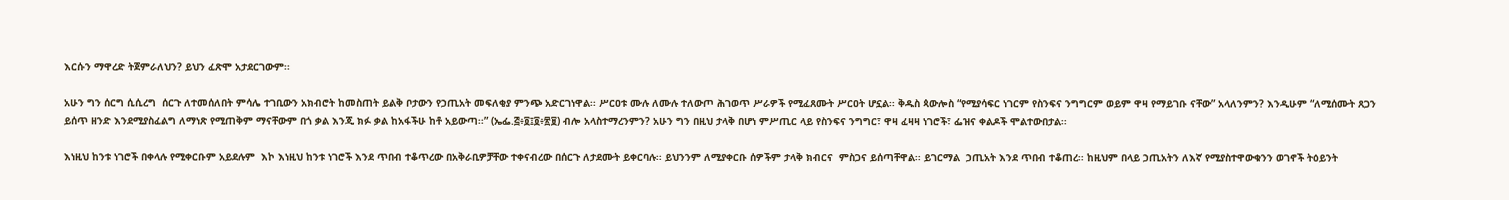እርሱን ማዋረድ ትጀምራለህን? ይህን ፈጽሞ አታደርገውም፡፡

አሁን ግን ሰርግ ሲሲረግ  ሰርጉ ለተመሰለበት ምሳሌ ተገቢውን አክብሮት ከመስጠት ይልቅ ቦታውን የኃጢአት መፍለቂያ ምንጭ አድርገነዋል፡፡ ሥርዐቱ ሙሉ ለሙሉ ተለውጦ ሕገወጥ ሥራዎች የሚፈጸሙት ሥርዐት ሆኗል፡፡ ቅዱስ ጳውሎስ “የሚያሳፍር ነገርም የስንፍና ንግግርም ወይም ዋዛ የማይገቡ ናቸው” አላለንምን? እንዲሁም “ለሚሰሙት ጸጋን ይሰጥ ዘንድ እንደሚያስፈልግ ለማነጽ የሚጠቅም ማናቸውም በጎ ቃል እንጂ ክፉ ቃል ከአፋችሁ ከቶ አይውጣ፡፡” (ኤፌ.፭፥፬፤፬፥፳፱) ብሎ አላስተማረንምን? አሁን ግን በዚህ ታላቅ በሆነ ምሥጢር ላይ የስንፍና ንግግር፣ ዋዛ ፈዛዛ ነገሮች፣ ፌዝና ቀልዶች ሞልተውበታል፡፡

እነዚህ ከንቱ ነገሮች በቀላሉ የሚቀርቡም አይደሉም  እኮ እነዚህ ከንቱ ነገሮች እንደ ጥበብ ተቆጥረው በአቅራቢዎቻቸው ተቀናብረው በሰርጉ ለታደሙት ይቀርባሉ፡፡ ይህንንም ለሚያቀርቡ ሰዎችም ታላቅ ክብርና  ምስጋና ይሰጣቸዋል፡፡ ይገርማል  ኃጢአት እንደ ጥበብ ተቆጠረ፡፡ ከዚህም በላይ ኃጢአትን ለእኛ የሚያስተዋውቁንን ወገኖች ትዕይንት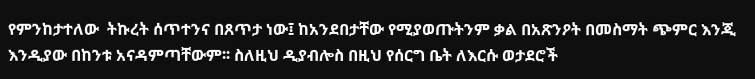የምንከታተለው  ትኩረት ሰጥተንና በጸጥታ ነው፤ ከአንደበታቸው የሚያወጡትንም ቃል በአጽንዖት በመስማት ጭምር እንጂ እንዲያው በከንቱ አናዳምጣቸውም፡፡ ስለዚህ ዲያብሎስ በዚህ የሰርግ ቤት ለእርሱ ወታደሮች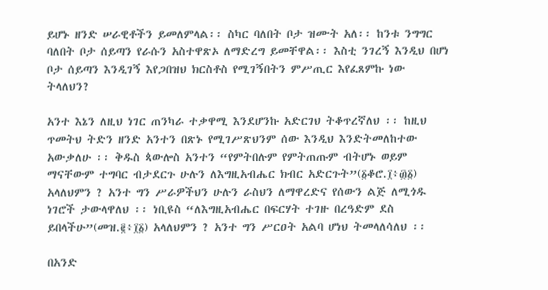ይሆኑ ዘንድ ሠራዊቶችን ይመለምላል፡፡ ስካር ባለበት ቦታ ዝሙት አለ፡፡ ከንቱ ንግግር ባለበት ቦታ ሰይጣን የራሱን አስተዋጽኦ ለማድረግ ይመቸዋል፡፡ እስቲ ንገረኝ እንዲህ በሆነ ቦታ ሰይጣን እንዲገኝ እየጋበዝህ ክርስቶስ የሚገኝበትን ምሥጢር እየፈጸምኩ ነው ትላለህን?

አንተ እኔን ለዚህ ነገር ጠንካራ ተቃዋሚ እንደሆንኩ አድርገህ ትቆጥረኛለህ ፡፡ ከዚህ ጥመትህ ትድን ዘንድ አንተን በጽኑ የሚገሥጽህንም ሰው እንዲህ እንድትመለከተው አውቃለሁ ፡፡ ቅዱስ ጳውሎስ አንተን “የምትበሉም የምትጠጡም ብትሆኑ ወይም ማናቸውም ተግባር ብታደርጉ ሁሉን ለእግዚአብሔር ክብር አድርጉት”(፩ቆሮ.፲፥፴፩) አላለህምን ? አንተ ግን ሥራዎችህን ሁሉን ራስህን ለማዋረድና የሰውን ልጅ ለሚጎዱ ነገሮች ታውላዋለህ ፡፡ ነቢዩስ “ለእግዚአብሔር በፍርሃት ተገዙ በረዓድም ደስ ይበላችሁ”(መዝ.፪፥፲፩) አላለህምን ? አንተ ግን ሥርዐት አልባ ሆነህ ትመላለሳለህ ፡፡

በአንድ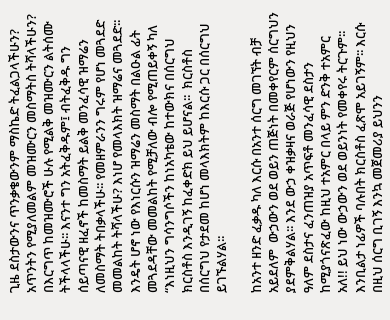ጊዜ ደስታውንና ጥንቃቄውንም ማስኬድ ትፈልጋላችሁን? አጥንትን የሚያለመልም መዝሙርን መስማትስ ትሻላችሁን? በእርግጥ ከመዝሙሮች ሁሉ የሚልቅ መዝሙርን ልትሰሙ ትችላላችሁ፡፡ እናንተ ግን አትፈቅዱም፤ ብትፈቅዱ ግን  ሰይጣናዊ ዘፈኖች ከመስማት ይልቅ መንፈሳዊ ዝማሬን ለመስማት ትበቃላችሁ፡፡ የመዘምራንን ግሩም የሆነ መጓደድ መመልከት ትሻላችሁ? እነሆ የመላእክት ዝማሬና መጓደድ፡፡ እንዴት ሆኖ ነው የእነርሱን ዝማሬን መስማት በልዑል ፊት መጓደዳቸው መመልከት የሚቻለው ብሎ የሚጠይቀኝ ካለ “እነዚህን ግሳንግሶችን ከነአካቴው ከተውክና በሰርግህ ክርስቶስ እንዲገኝ ከፈቀድክ ይህ ይሆናል፡፡  ክርስቶስ በሰርግህ የታደመ ከሆነ መላእክትም ከእርሱ ጋር በሰርግህ ይገኙልሃል፡፡

ከአንተ ዘንድ ፈቃዱ ካለ እርሱ በአንተ ሰርግ መገኘት ብቻ አይደለም  ውኃውን ወደ ወይን ጠጅነት በመቀየርም ሰርግህን ያደምቅልሃል፡፡ እንደ ውኃ ቀዝቃዛና ወራጅ የሆነውን የዚህን ዓለም ደስታና ፈንጠዝያ አጥፍቶ መንፈሳዊ ደስታን ከሚያጎናጽፈው ከዚህ ተአምር በላይ ምን ድንቅ ተአምር አለ!! ይህ ነው ውኃውን ወደ ወይንነት የመቀየሩ ትርጉም፡፡ እንቢልታ ነፊዎች ባሉበት ክርስቶስ ፈጽሞ አይገኝም፡፡ እርሱ በዚህ ሰርግ ቢገኝ እንኳ መጀመሪያ ይህንን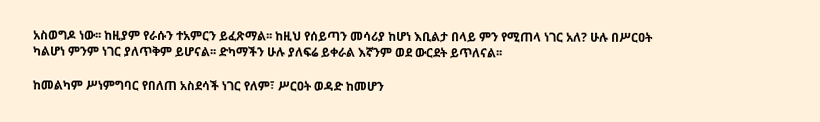አስወግዶ ነው፡፡ ከዚያም የራሱን ተአምርን ይፈጽማል፡፡ ከዚህ የሰይጣን መሳሪያ ከሆነ እቢልታ በላይ ምን የሚጠላ ነገር አለ? ሁሉ በሥርዐት ካልሆነ ምንም ነገር ያለጥቅም ይሆናል፡፡ ድካማችን ሁሉ ያለፍሬ ይቀራል እኛንም ወደ ውርደት ይጥለናል፡፡

ከመልካም ሥነምግባር የበለጠ አስደሳች ነገር የለም፣ ሥርዐት ወዳድ ከመሆን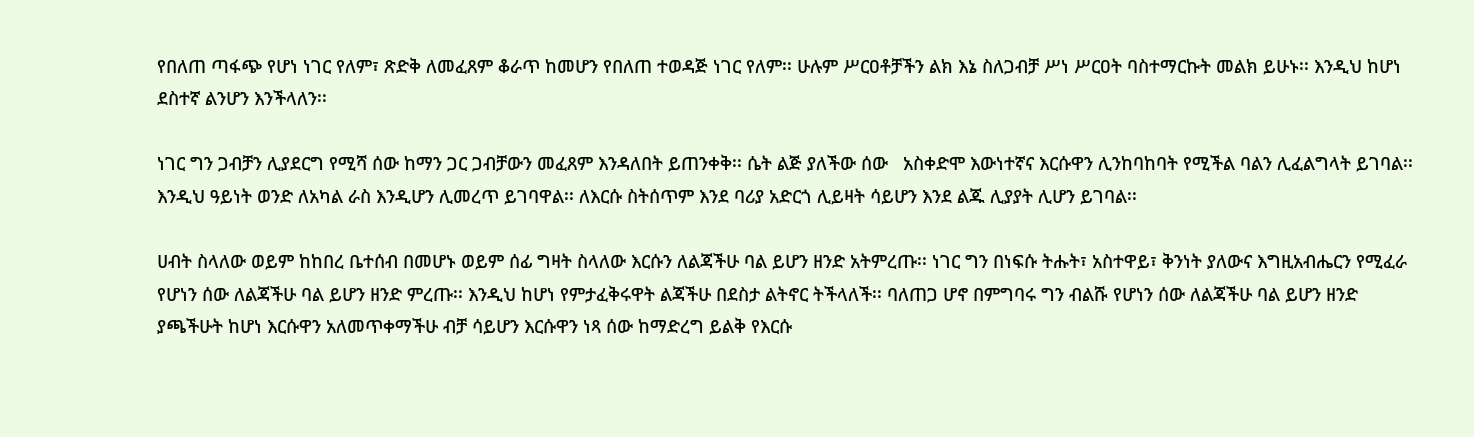የበለጠ ጣፋጭ የሆነ ነገር የለም፣ ጽድቅ ለመፈጸም ቆራጥ ከመሆን የበለጠ ተወዳጅ ነገር የለም፡፡ ሁሉም ሥርዐቶቻችን ልክ እኔ ስለጋብቻ ሥነ ሥርዐት ባስተማርኩት መልክ ይሁኑ፡፡ እንዲህ ከሆነ ደስተኛ ልንሆን እንችላለን፡፡

ነገር ግን ጋብቻን ሊያደርግ የሚሻ ሰው ከማን ጋር ጋብቻውን መፈጸም እንዳለበት ይጠንቀቅ፡፡ ሴት ልጅ ያለችው ሰው   አስቀድሞ እውነተኛና እርሱዋን ሊንከባከባት የሚችል ባልን ሊፈልግላት ይገባል፡፡ እንዲህ ዓይነት ወንድ ለአካል ራስ እንዲሆን ሊመረጥ ይገባዋል፡፡ ለእርሱ ስትሰጥም እንደ ባሪያ አድርጎ ሊይዛት ሳይሆን እንደ ልጁ ሊያያት ሊሆን ይገባል፡፡

ሀብት ስላለው ወይም ከከበረ ቤተሰብ በመሆኑ ወይም ሰፊ ግዛት ስላለው እርሱን ለልጃችሁ ባል ይሆን ዘንድ አትምረጡ፡፡ ነገር ግን በነፍሱ ትሑት፣ አስተዋይ፣ ቅንነት ያለውና እግዚአብሔርን የሚፈራ የሆነን ሰው ለልጃችሁ ባል ይሆን ዘንድ ምረጡ፡፡ እንዲህ ከሆነ የምታፈቅሩዋት ልጃችሁ በደስታ ልትኖር ትችላለች፡፡ ባለጠጋ ሆኖ በምግባሩ ግን ብልሹ የሆነን ሰው ለልጃችሁ ባል ይሆን ዘንድ ያጫችሁት ከሆነ እርሱዋን አለመጥቀማችሁ ብቻ ሳይሆን እርሱዋን ነጻ ሰው ከማድረግ ይልቅ የእርሱ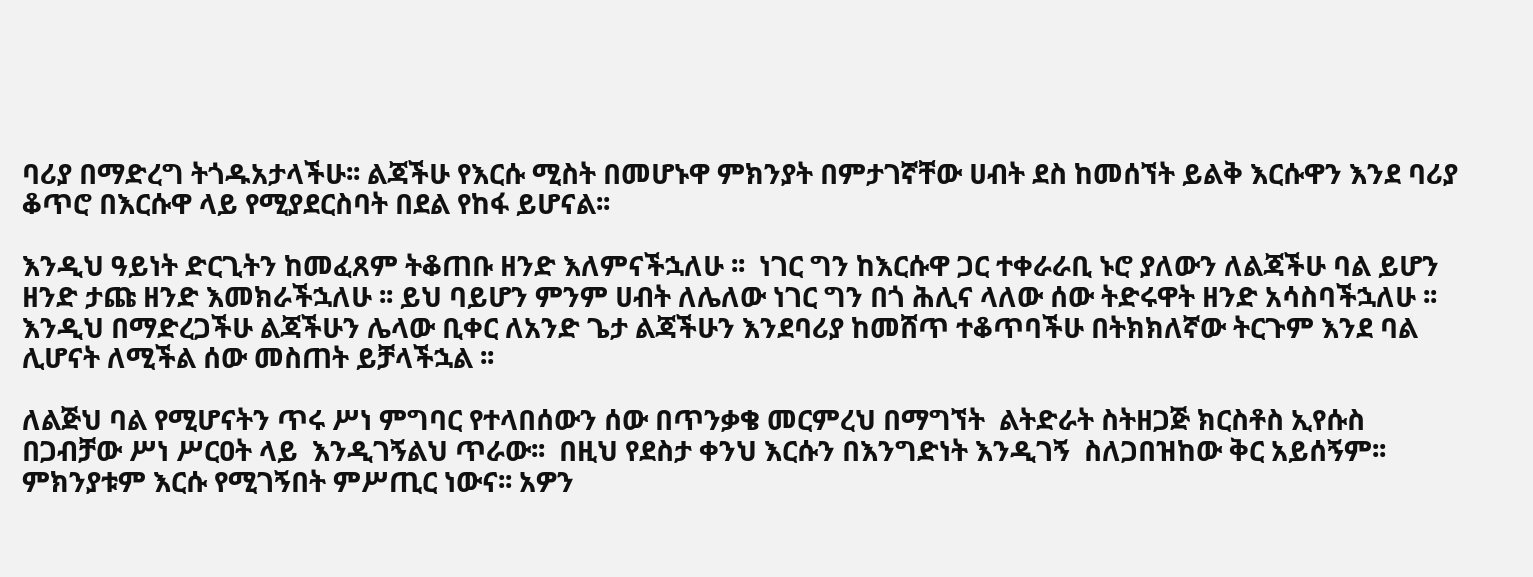ባሪያ በማድረግ ትጎዱአታላችሁ፡፡ ልጃችሁ የእርሱ ሚስት በመሆኑዋ ምክንያት በምታገኛቸው ሀብት ደስ ከመሰኘት ይልቅ እርሱዋን እንደ ባሪያ ቆጥሮ በእርሱዋ ላይ የሚያደርስባት በደል የከፋ ይሆናል፡፡

እንዲህ ዓይነት ድርጊትን ከመፈጸም ትቆጠቡ ዘንድ እለምናችኋለሁ ፡፡  ነገር ግን ከእርሱዋ ጋር ተቀራራቢ ኑሮ ያለውን ለልጃችሁ ባል ይሆን ዘንድ ታጩ ዘንድ እመክራችኋለሁ ፡፡ ይህ ባይሆን ምንም ሀብት ለሌለው ነገር ግን በጎ ሕሊና ላለው ሰው ትድሩዋት ዘንድ አሳስባችኋለሁ ፡፡ እንዲህ በማድረጋችሁ ልጃችሁን ሌላው ቢቀር ለአንድ ጌታ ልጃችሁን እንደባሪያ ከመሸጥ ተቆጥባችሁ በትክክለኛው ትርጉም እንደ ባል ሊሆናት ለሚችል ሰው መስጠት ይቻላችኋል ፡፡

ለልጅህ ባል የሚሆናትን ጥሩ ሥነ ምግባር የተላበሰውን ሰው በጥንቃቄ መርምረህ በማግኘት  ልትድራት ስትዘጋጅ ክርስቶስ ኢየሱስ በጋብቻው ሥነ ሥርዐት ላይ  እንዲገኝልህ ጥራው፡፡  በዚህ የደስታ ቀንህ እርሱን በእንግድነት እንዲገኝ  ስለጋበዝከው ቅር አይሰኝም፡፡ ምክንያቱም እርሱ የሚገኝበት ምሥጢር ነውና፡፡ አዎን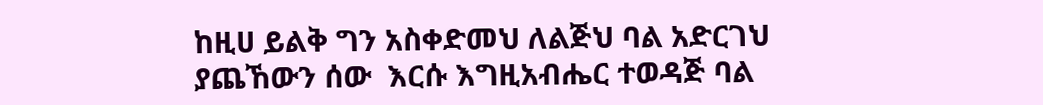ከዚሀ ይልቅ ግን አስቀድመህ ለልጅህ ባል አድርገህ ያጨኸውን ሰው  እርሱ እግዚአብሔር ተወዳጅ ባል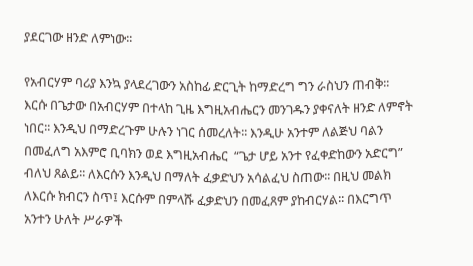ያደርገው ዘንድ ለምነው፡፡

የአብርሃም ባሪያ እንኳ ያላደረገውን አስከፊ ድርጊት ከማድረግ ግን ራስህን ጠብቅ፡፡ እርሱ በጌታው በአብርሃም በተላከ ጊዜ እግዚአብሔርን መንገዱን ያቀናለት ዘንድ ለምኖት ነበር፡፡ እንዲህ በማድረጉም ሁሉን ነገር ሰመረለት፡፡ እንዲሁ አንተም ለልጅህ ባልን በመፈለግ አእምሮ ቢባክን ወደ እግዚአብሔር  “ጌታ ሆይ አንተ የፈቀድከውን አድርግ”  ብለህ ጸልይ፡፡ ለእርሱን እንዲህ በማለት ፈቃድህን አሳልፈህ ስጠው፡፡ በዚህ መልክ ለእርሱ ክብርን ስጥ፤ እርሱም በምላሹ ፈቃድህን በመፈጸም ያከብርሃል፡፡ በእርግጥ አንተን ሁለት ሥራዎች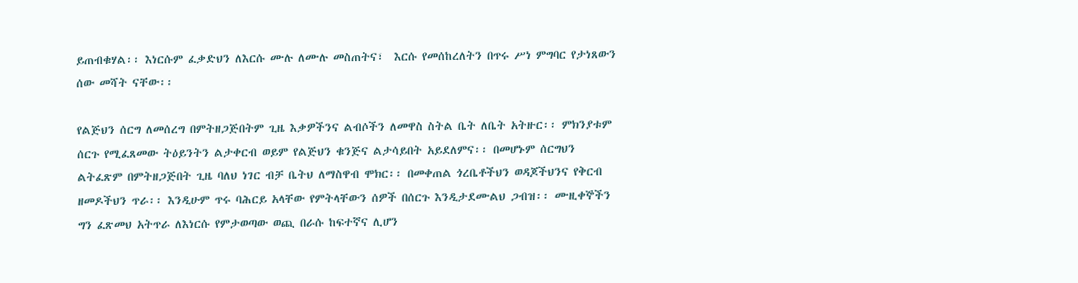ይጠብቁሃል፡፡ እነርሱም ፈቃድህን ለእርሱ ሙሉ ለሙሉ መስጠትና፣  እርሱ የመሰከረለትን በጥሩ ሥነ ምግባር የታነጸውን ሰው መሻት ናቸው፡፡

የልጅህን ሰርግ ለመሰረግ በምትዘጋጅበትም ጊዜ እቃዎችንና ልብሶችን ለመዋስ ስትል ቤት ለቤት አትዙር፡፡ ምክንያቱም ሰርጉ የሚፈጸመው ትዕይንትን ልታቀርብ ወይም የልጅህን ቁንጅና ልታሳይበት አይደለምና፡፡ በመሆኑም ሰርግህን ልትፈጽም በምትዘጋጅበት ጊዜ ባለህ ነገር ብቻ ቤትህ ለማስዋብ ሞክር፡፡ በመቀጠል ጎረቤቶችህን ወዳጆችህንና የቅርብ ዘመዶችህን ጥራ፡፡ እንዲሁም ጥሩ ባሕርይ አላቸው የምትላቸውን ሰዎች በሰርጉ እንዲታደሙልህ ጋብዝ፡፡ ሙዚቀኞችን ግን ፈጽመህ አትጥራ ለእነርሱ የምታወጣው ወጪ በራሱ ከፍተኛና ሊሆን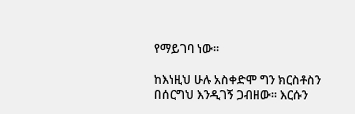የማይገባ ነው፡፡

ከእነዚህ ሁሉ አስቀድሞ ግን ክርስቶስን በሰርግህ እንዲገኝ ጋብዘው፡፡ እርሱን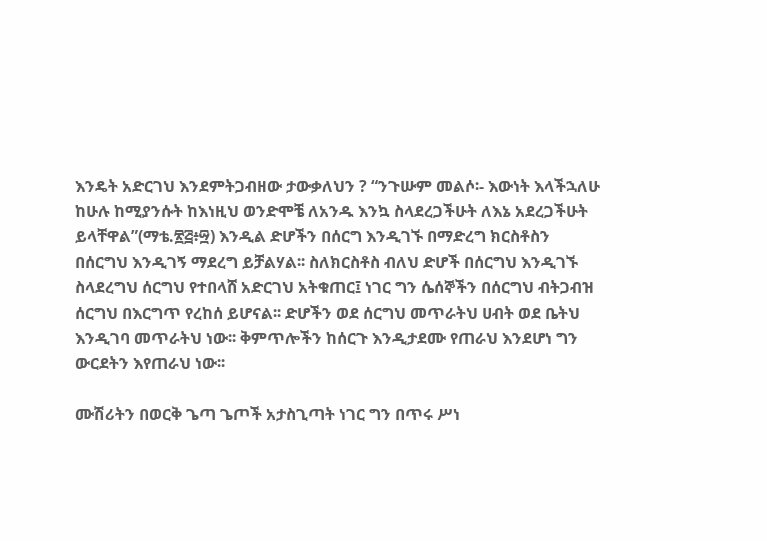እንዴት አድርገህ እንደምትጋብዘው ታውቃለህን ? “ንጉሡም መልሶ፡- እውነት እላችኋለሁ ከሁሉ ከሚያንሱት ከእነዚህ ወንድሞቼ ለአንዱ እንኳ ስላደረጋችሁት ለእኔ አደረጋችሁት ይላቸዋል”(ማቴ.፳፭፥፵) እንዲል ድሆችን በሰርግ እንዲገኙ በማድረግ ክርስቶስን በሰርግህ እንዲገኝ ማደረግ ይቻልሃል፡፡ ስለክርስቶስ ብለህ ድሆች በሰርግህ እንዲገኙ ስላደረግህ ሰርግህ የተበላሸ አድርገህ አትቁጠር፤ ነገር ግን ሴሰኞችን በሰርግህ ብትጋብዝ ሰርግህ በእርግጥ የረከሰ ይሆናል፡፡ ድሆችን ወደ ሰርግህ መጥራትህ ሀብት ወደ ቤትህ እንዲገባ መጥራትህ ነው፡፡ ቅምጥሎችን ከሰርጉ እንዲታደሙ የጠራህ እንደሆነ ግን ውርደትን እየጠራህ ነው፡፡

ሙሽሪትን በወርቅ ጌጣ ጌጦች አታስጊጣት ነገር ግን በጥሩ ሥነ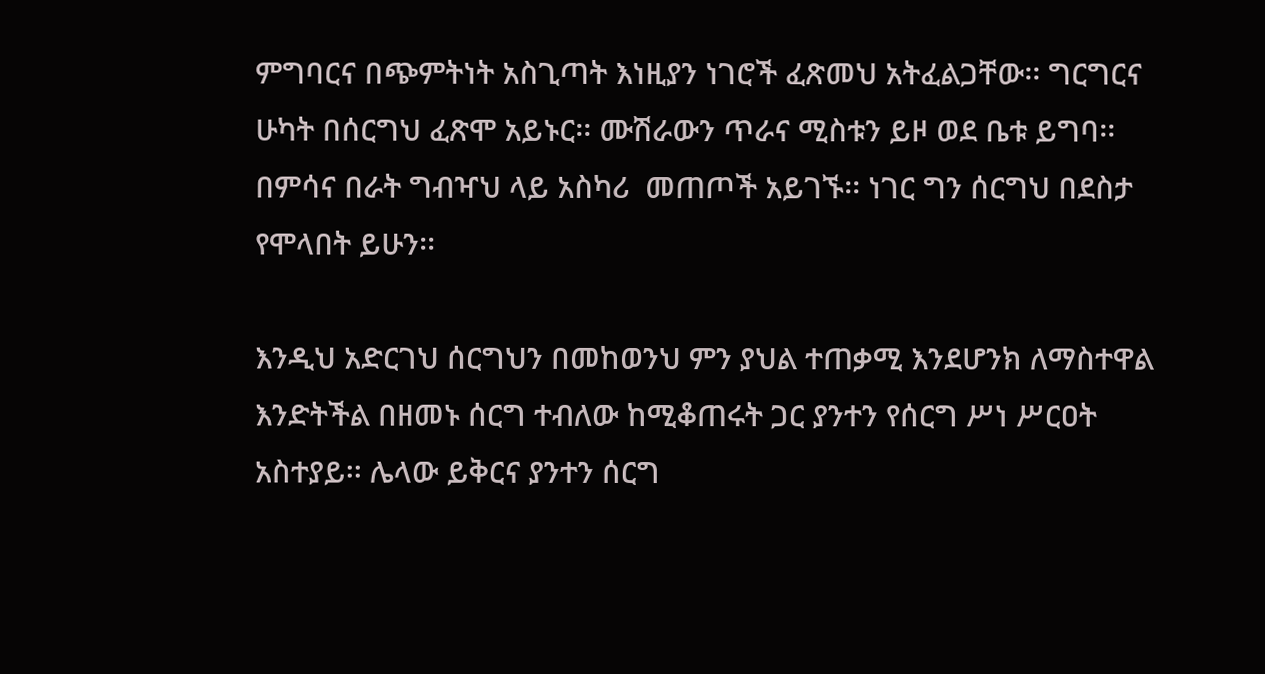ምግባርና በጭምትነት አስጊጣት እነዚያን ነገሮች ፈጽመህ አትፈልጋቸው፡፡ ግርግርና ሁካት በሰርግህ ፈጽሞ አይኑር፡፡ ሙሽራውን ጥራና ሚስቱን ይዞ ወደ ቤቱ ይግባ፡፡ በምሳና በራት ግብዣህ ላይ አስካሪ  መጠጦች አይገኙ፡፡ ነገር ግን ሰርግህ በደስታ የሞላበት ይሁን፡፡

እንዲህ አድርገህ ሰርግህን በመከወንህ ምን ያህል ተጠቃሚ እንደሆንክ ለማስተዋል እንድትችል በዘመኑ ሰርግ ተብለው ከሚቆጠሩት ጋር ያንተን የሰርግ ሥነ ሥርዐት አስተያይ፡፡ ሌላው ይቅርና ያንተን ሰርግ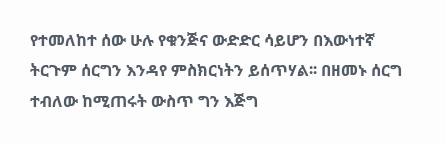የተመለከተ ሰው ሁሉ የቁንጅና ውድድር ሳይሆን በእውነተኛ ትርጉም ሰርግን እንዳየ ምስክርነትን ይሰጥሃል፡፡ በዘመኑ ሰርግ ተብለው ከሚጠሩት ውስጥ ግን እጅግ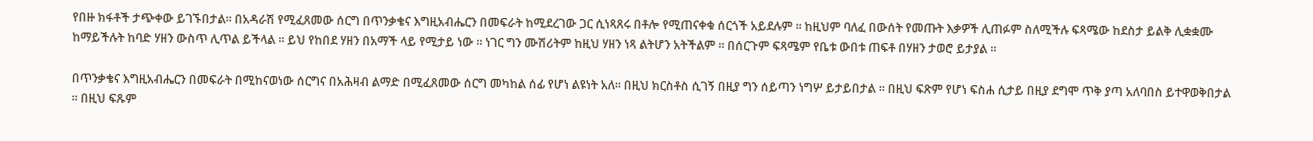የበዙ ክፋቶች ታጭቀው ይገኙበታል፡፡ በአዳራሽ የሚፈጸመው ሰርግ በጥንቃቄና እግዚአብሔርን በመፍራት ከሚደረገው ጋር ሲነጻጸሩ በቶሎ የሚጠናቀቁ ሰርጎች አይደሉም ፡፡ ከዚህም ባለፈ በውሰት የመጡት እቃዎች ሊጠፉም ስለሚችሉ ፍጻሜው ከደስታ ይልቅ ሊቋቋሙ ከማይችሉት ከባድ ሃዘን ውስጥ ሊጥል ይችላል ፡፡ ይህ የከበደ ሃዘን በአማች ላይ የሚታይ ነው ፡፡ ነገር ግን ሙሽሪትም ከዚህ ሃዘን ነጻ ልትሆን አትችልም ፡፡ በሰርጉም ፍጻሜም የቤቱ ውበቱ ጠፍቶ በሃዘን ታወሮ ይታያል ፡፡

በጥንቃቄና እግዚአብሔርን በመፍራት በሚከናወነው ሰርግና በአሕዛብ ልማድ በሚፈጸመው ሰርግ መካከል ሰፊ የሆነ ልዩነት አለ፡፡ በዚህ ክርስቶስ ሲገኝ በዚያ ግን ሰይጣን ነግሦ ይታይበታል ፡፡ በዚህ ፍጽም የሆነ ፍስሐ ሲታይ በዚያ ደግሞ ጥቅ ያጣ አለባበስ ይተዋወቅበታል ፡፡ በዚህ ፍጹም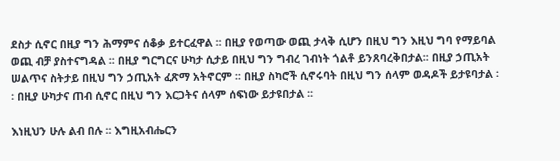ደስታ ሲኖር በዚያ ግን ሕማምና ሰቆቃ ይተርፈዋል ፡፡ በዚያ የወጣው ወጪ ታላቅ ሲሆን በዚህ ግን እዚህ ግባ የማይባል ወጪ ብቻ ያስተናግዳል ፡፡ በዚያ ግርግርና ሁካታ ሲታይ በዚህ ግን ግብረ ገብነት ጎልቶ ይንጸባረቅበታል፡፡ በዚያ ኃጢአት ሠልጥና ስትታይ በዚህ ግን ኃጢአት ፈጽማ አትኖርም ፡፡ በዚያ ስካሮች ሲኖሩባት በዚህ ግን ሰላም ወዳዶች ይታዩባታል ፡፡ በዚያ ሁካታና ጠብ ሲኖር በዚህ ግን እርጋትና ሰላም ሰፍነው ይታዩበታል ፡፡

እነዚህን ሁሉ ልብ በሉ ፡፡ እግዚአብሔርን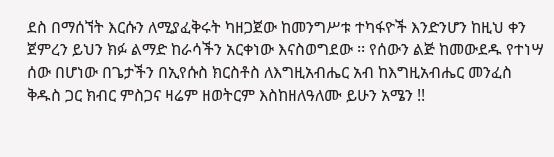ደስ በማሰኘት እርሱን ለሚያፈቅሩት ካዘጋጀው ከመንግሥቱ ተካፋዮች እንድንሆን ከዚህ ቀን ጀምረን ይህን ክፉ ልማድ ከራሳችን አርቀነው እናስወግደው ፡፡ የሰውን ልጅ ከመውደዱ የተነሣ ሰው በሆነው በጌታችን በኢየሱስ ክርስቶስ ለእግዚአብሔር አብ ከእግዚአብሔር መንፈስ ቅዱስ ጋር ክብር ምስጋና ዛሬም ዘወትርም እስከዘለዓለሙ ይሁን አሜን !!